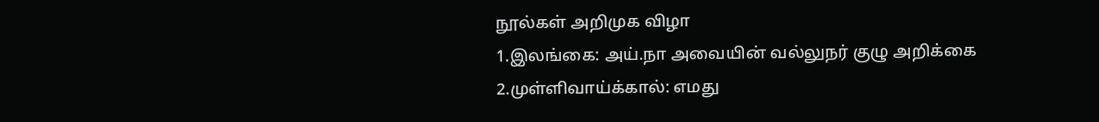நூல்கள் அறிமுக விழா
1.இலங்கை: அய்.நா அவையின் வல்லுநர் குழு அறிக்கை
2.முள்ளிவாய்க்கால்: எமது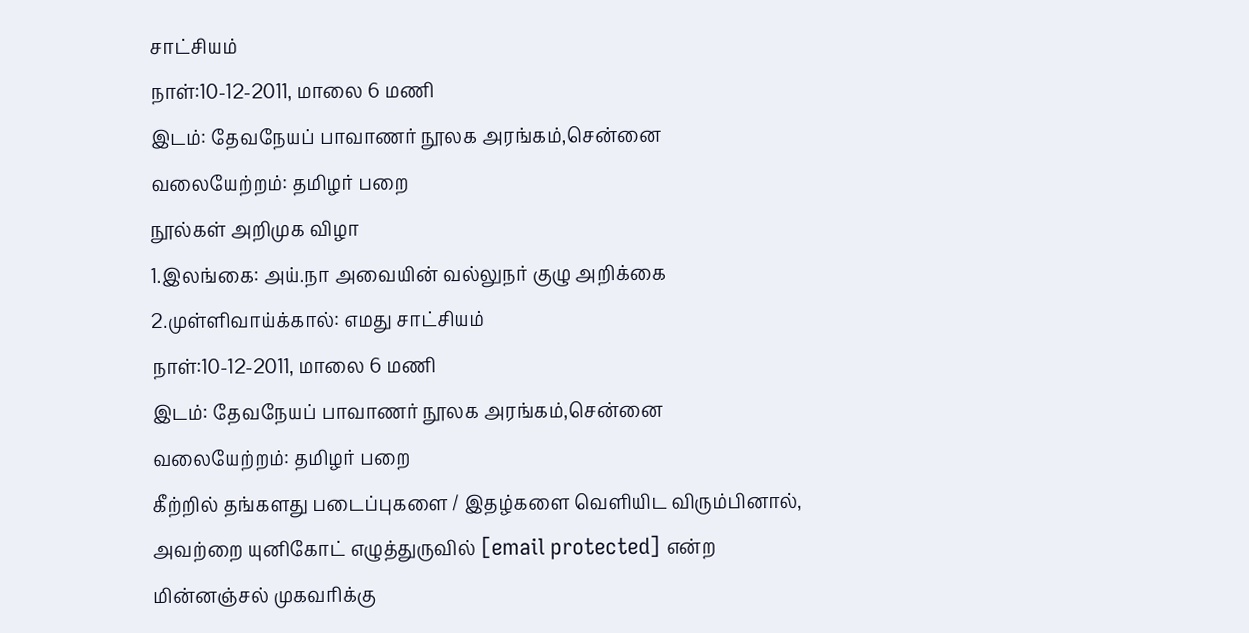சாட்சியம்
நாள்:10-12-2011, மாலை 6 மணி
இடம்: தேவநேயப் பாவாணர் நூலக அரங்கம்,சென்னை
வலையேற்றம்: தமிழர் பறை
நூல்கள் அறிமுக விழா
1.இலங்கை: அய்.நா அவையின் வல்லுநர் குழு அறிக்கை
2.முள்ளிவாய்க்கால்: எமது சாட்சியம்
நாள்:10-12-2011, மாலை 6 மணி
இடம்: தேவநேயப் பாவாணர் நூலக அரங்கம்,சென்னை
வலையேற்றம்: தமிழர் பறை
கீற்றில் தங்களது படைப்புகளை / இதழ்களை வெளியிட விரும்பினால், அவற்றை யுனிகோட் எழுத்துருவில் [email protected] என்ற மின்னஞ்சல் முகவரிக்கு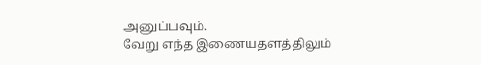அனுப்பவும்.
வேறு எந்த இணையதளத்திலும்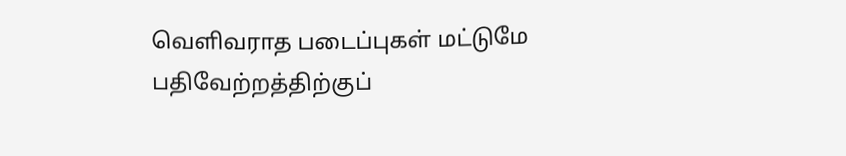வெளிவராத படைப்புகள் மட்டுமே பதிவேற்றத்திற்குப்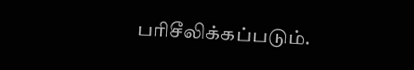பரிசீலிக்கப்படும்.